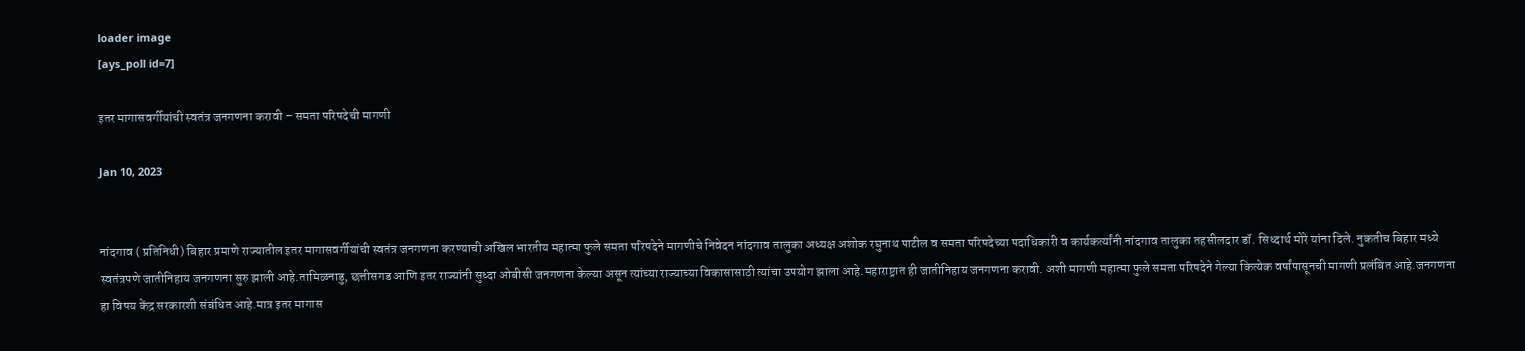loader image
[ays_poll id=7]

इतर मागासवर्गीयांची स्वतंत्र जनगणना करावी – समता परिषदेची मागणी

Jan 10, 2023


नांदगाव ( प्रतिनिधी) बिहार प्रमाणे राज्यातील इतर मागासवर्गीयांची स्वतंत्र जनगणना करण्याची अखिल भारतीय महात्मा फुले समता परिषदेने मागणीचे निवेदन नांदगाव तालुका अध्यक्ष अशोक रघुनाथ पाटील व समता परिषदेच्या पदाधिकारी व कार्यकर्त्यांनी नांदगाव तालुका तहसीलदार डॉ. सिध्दार्थ मोरे यांना दिले. नुकतीच बिहार मध्ये स्वतंत्रपणे जातीनिहाय जनगणना सुरु झाली आहे.तामिळनाडु, छत्तीसगड आणि इतर राज्यांनी सुध्दा ओबीसी जनगणना केल्या असून त्यांच्या राज्याच्या विकासासाठी त्यांचा उपयोग झाला आहे.महाराष्ट्रात ही जातीनिहाय जनगणना करावी. अशी मागणी महात्मा फुले समता परिषदेने गेल्या कित्येक वर्षांपासूनची मागणी प्रलंबित आहे.जनगणना हा विषय केंद्र सरकारशी संबंधित आहे.मात्र इतर मागास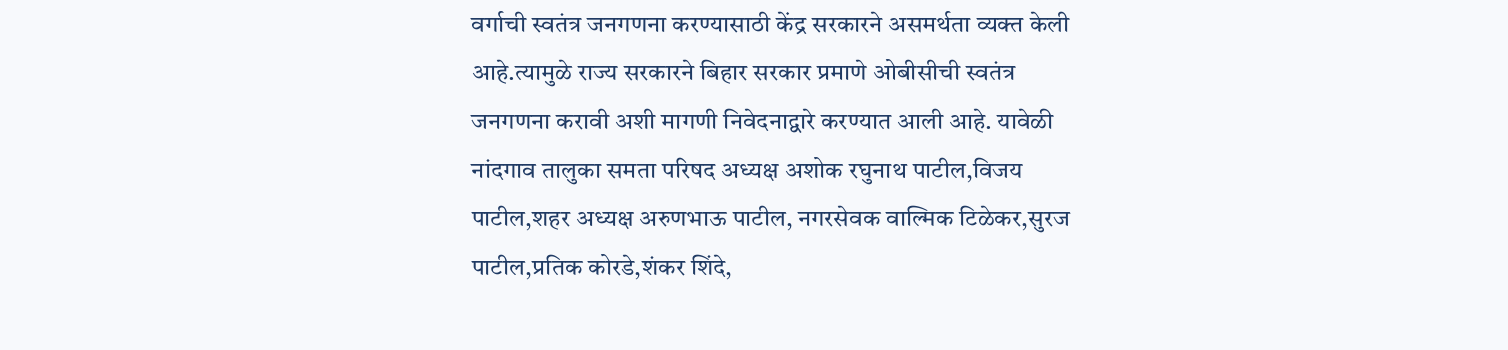वर्गाची स्वतंत्र जनगणना करण्यासाठी केंद्र सरकारने असमर्थता व्यक्त केली आहे.त्यामुळे राज्य सरकारने बिहार सरकार प्रमाणे ओबीसीची स्वतंत्र जनगणना करावी अशी मागणी निवेदनाद्वारे करण्यात आली आहे. यावेळी नांदगाव तालुका समता परिषद अध्यक्ष अशोक रघुनाथ पाटील,विजय पाटील,शहर अध्यक्ष अरुणभाऊ पाटील, नगरसेवक वाल्मिक टिळेकर,सुरज पाटील,प्रतिक कोरडे,शंकर शिंदे,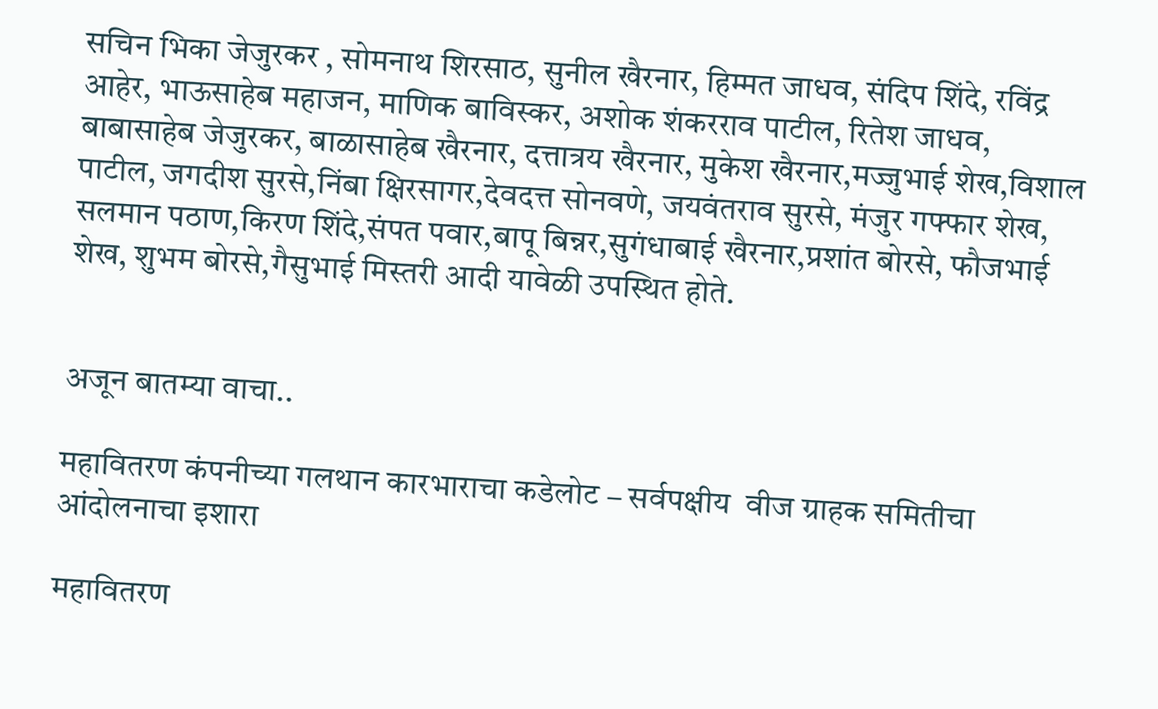सचिन भिका जेजुरकर , सोमनाथ शिरसाठ, सुनील खैरनार, हिम्मत जाधव, संदिप शिंदे, रविंद्र आहेर, भाऊसाहेब महाजन, माणिक बाविस्कर, अशोक शंकरराव पाटील, रितेश जाधव, बाबासाहेब जेजुरकर, बाळासाहेब खैरनार, दत्तात्रय खैरनार, मुकेश खैरनार,मज्जुभाई शेख,विशाल पाटील, जगदीश सुरसे,निंबा क्षिरसागर,देवदत्त सोनवणे, जयवंतराव सुरसे, मंजुर गफ्फार शेख, सलमान पठाण,किरण शिंदे,संपत पवार,बापू बिन्नर,सुगंधाबाई खैरनार,प्रशांत बोरसे, फौजभाई शेख, शुभम बोरसे,गैसुभाई मिस्तरी आदी यावेळी उपस्थित होते.


अजून बातम्या वाचा..

महावितरण कंपनीच्या गलथान कारभाराचा कडेलोट – सर्वपक्षीय  वीज ग्राहक समितीचा आंदोलनाचा इशारा

महावितरण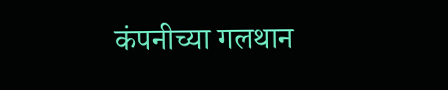कंपनीच्या गलथान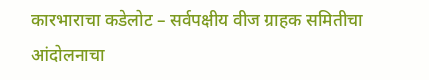कारभाराचा कडेलोट – सर्वपक्षीय वीज ग्राहक समितीचा आंदोलनाचा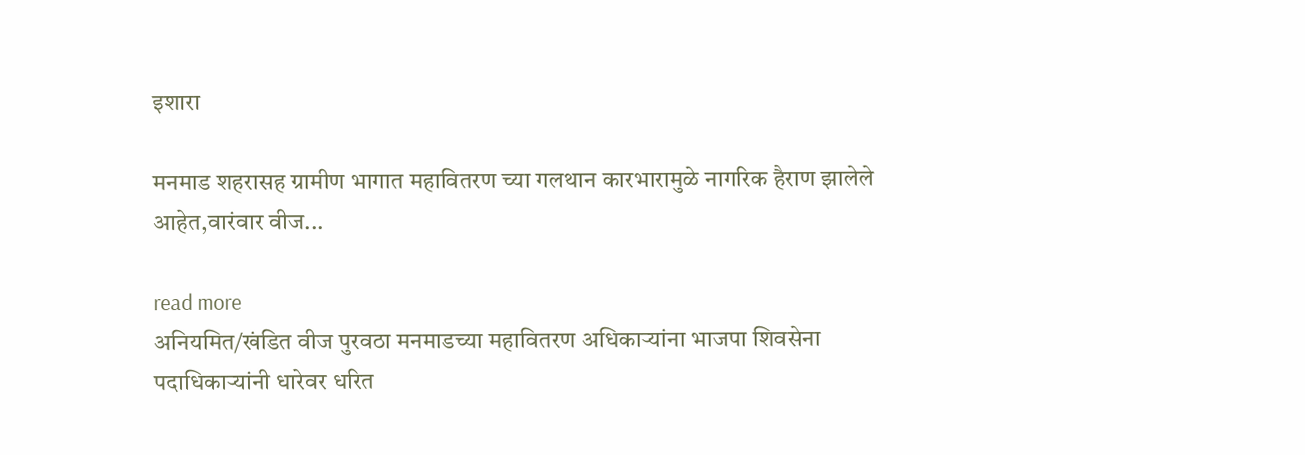इशारा

मनमाड शहरासह ग्रामीण भागात महावितरण च्या गलथान कारभारामुळे नागरिक हैराण झालेले आहेत,वारंवार वीज...

read more
अनियमित/खंडित वीज पुरवठा मनमाडच्या महावितरण अधिकाऱ्यांना भाजपा शिवसेना पदाधिकाऱ्यांनी धारेवर धरित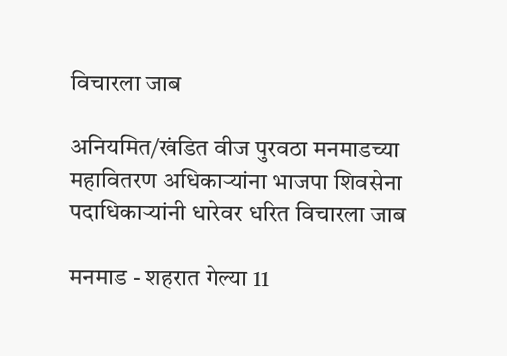विचारला जाब

अनियमित/खंडित वीज पुरवठा मनमाडच्या महावितरण अधिकाऱ्यांना भाजपा शिवसेना पदाधिकाऱ्यांनी धारेवर धरित विचारला जाब

मनमाड - शहरात गेल्या 11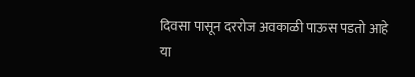दिवसा पासून दररोज अवकाळी पाऊस पडतो आहे या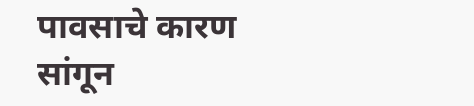पावसाचे कारण सांगून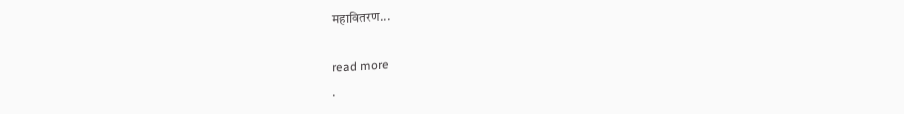महावितरण...

read more
.